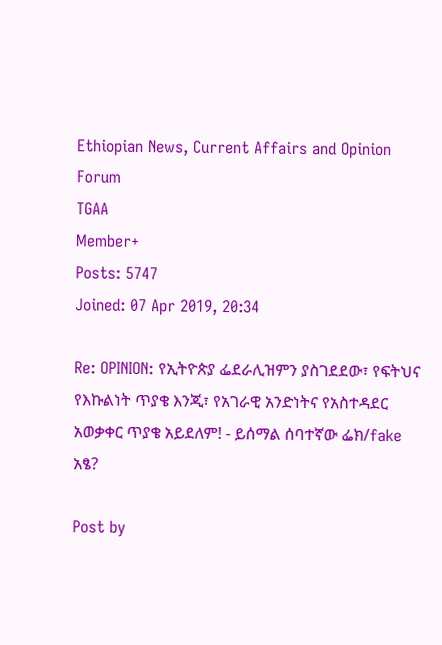Ethiopian News, Current Affairs and Opinion Forum
TGAA
Member+
Posts: 5747
Joined: 07 Apr 2019, 20:34

Re: OPINION: የኢትዮጵያ ፌደራሊዝምን ያስገደደው፣ የፍትህና የእኩልነት ጥያቄ እንጂ፣ የአገራዊ አንድነትና የአስተዳደር አወቃቀር ጥያቄ አይደለም! - ይሰማል ሰባተኛው ፌክ/fake አፄ?

Post by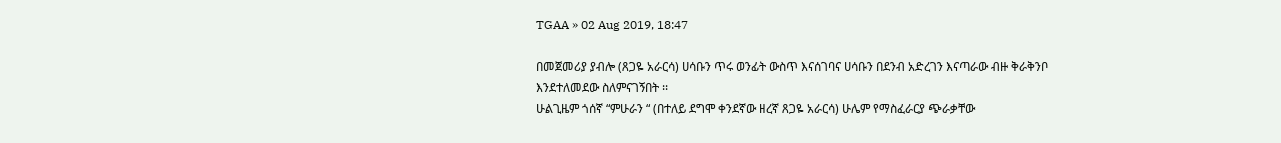TGAA » 02 Aug 2019, 18:47

በመጀመሪያ ያብሎ (ጸጋዬ አራርሳ) ሀሳቡን ጥሩ ወንፊት ውስጥ እናሰገባና ሀሳቡን በደንብ አድረገን እናጣራው ብዙ ቅራቅንቦ እንደተለመደው ስለምናገኝበት ፡፡
ሁልጊዜም ጎሰኛ “ምሁራን “ (በተለይ ደግሞ ቀንደኛው ዘረኛ ጸጋዬ አራርሳ) ሁሌም የማስፈራርያ ጭራቃቸው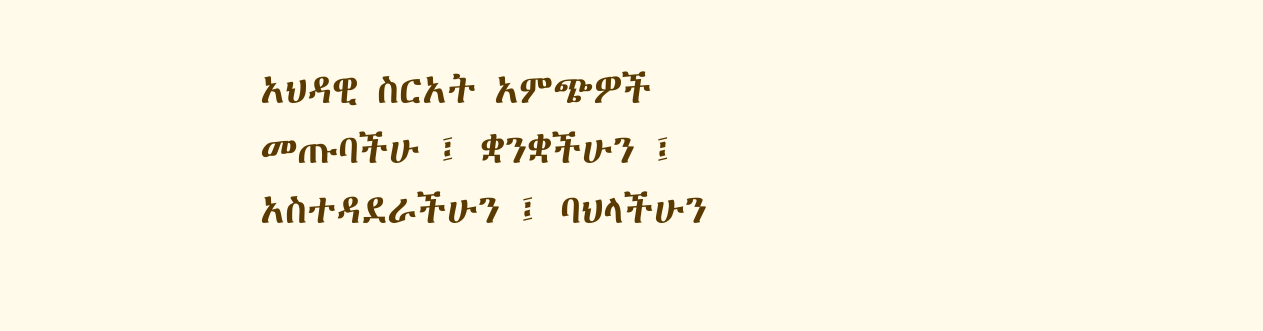አህዳዊ ስርአት አምጭዎች መጡባችሁ ፤ ቋንቋችሁን ፤ አስተዳደራችሁን ፤ ባህላችሁን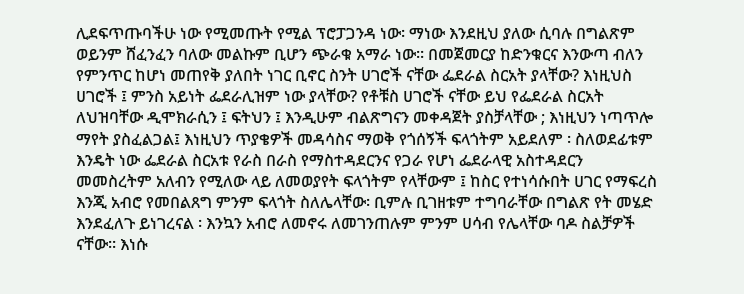ሊደፍጥጡባችሁ ነው የሚመጡት የሚል ፕሮፓጋንዳ ነው፡ ማነው እንደዚህ ያለው ሲባሉ በግልጽም ወይንም ሸፈንፈን ባለው መልኩም ቢሆን ጭራቁ አማራ ነው፡፡ በመጀመርያ ከድንቁርና እንውጣ ብለን የምንጥር ከሆነ መጠየቅ ያለበት ነገር ቢኖር ስንት ሀገሮች ናቸው ፌደራል ስርአት ያላቸው? እነዚህስ ሀገሮች ፤ ምንስ አይነት ፌደራሊዝም ነው ያላቸው? የቶቹስ ሀገሮች ናቸው ይህ የፌደራል ስርአት ለህዝባቸው ዲሞክራሲን ፤ ፍትህን ፤ እንዲሁም ብልጽግናን መቀዳጀት ያስቻላቸው ; እነዚህን ነጣጥሎ ማየት ያስፈልጋል፤ እነዚህን ጥያቄዎች መዳሳስና ማወቅ የጎሰኝች ፍላጎትም አይደለም ፡ ስለወደፊቱም እንዴት ነው ፌደራል ስርአቱ የራስ በራስ የማስተዳደርንና የጋራ የሆነ ፌደራላዊ አስተዳደርን መመስረትም አለብን የሚለው ላይ ለመወያየት ፍላጎትም የላቸውም ፤ ከስር የተነሳሱበት ሀገር የማፍረስ እንጂ አብሮ የመበልጸግ ምንም ፍላጎት ስለሌላቸው፡ ቢምሉ ቢገዘቱም ተግባራቸው በግልጽ የት መሄድ እንደፈለጉ ይነገረናል ፡ እንኳን አብሮ ለመኖሩ ለመገንጠሉም ምንም ሀሳብ የሌላቸው ባዶ ስልቻዎች ናቸው፡፡ እነሱ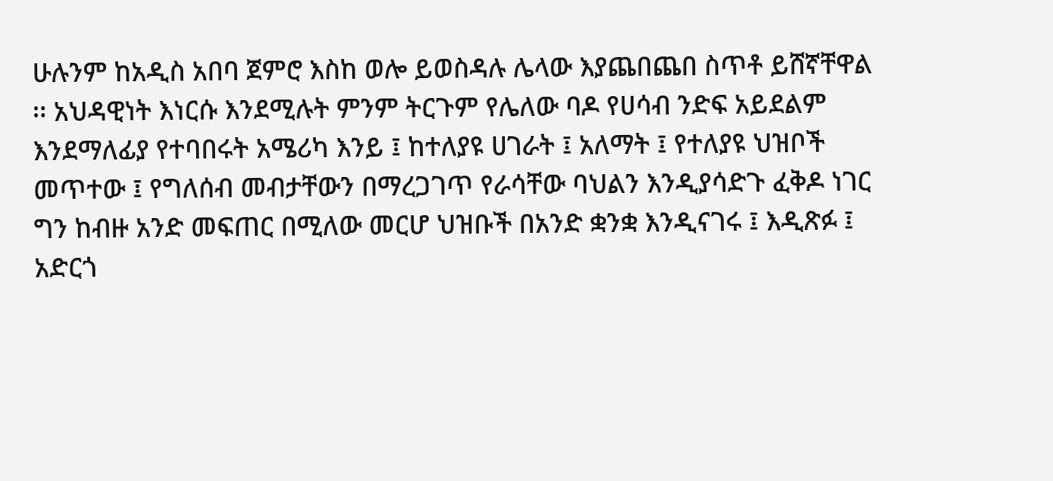ሁሉንም ከአዲስ አበባ ጀምሮ እስከ ወሎ ይወስዳሉ ሌላው እያጨበጨበ ስጥቶ ይሸኛቸዋል ፡፡ አህዳዊነት እነርሱ እንደሚሉት ምንም ትርጉም የሌለው ባዶ የሀሳብ ንድፍ አይደልም እንደማለፊያ የተባበሩት አሜሪካ እንይ ፤ ከተለያዩ ሀገራት ፤ አለማት ፤ የተለያዩ ህዝቦች መጥተው ፤ የግለሰብ መብታቸውን በማረጋገጥ የራሳቸው ባህልን እንዲያሳድጉ ፈቅዶ ነገር ግን ከብዙ አንድ መፍጠር በሚለው መርሆ ህዝቡች በአንድ ቋንቋ እንዲናገሩ ፤ እዲጽፉ ፤ አድርጎ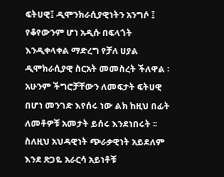ፍትሀዊ፤ ዲሞንክራሲያዊነትን አንግሶ ፤ የቆየውንም ሆነ አዲሱ በፍላጎት እንዲቀላቀል ማድረግ የቻለ ሀያል ዲሞክራሲያዊ ስርአት መመስረት ችለዋል ፡ አሁንም ችግሮቻቸውን ለመፍታት ፍትሀዊ በሆነ መንገድ እየሰሩ ነው ልክ ከዚህ በፊት ለመቶዎቹ አመታት ይሰሩ እንደነበሩት ፡፡ ስለዚህ አህዳዊነት ጭራቃዊነት አይደለም እንደ ጽጋዬ አራርሳ አይነቶቹ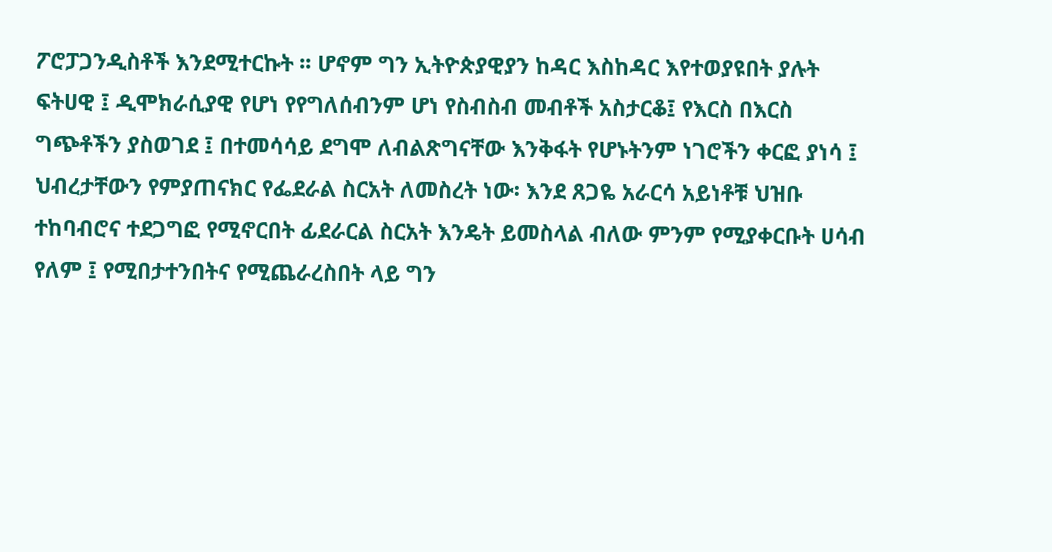ፖሮፓጋንዲስቶች እንደሚተርኩት ፡፡ ሆኖም ግን ኢትዮጵያዊያን ከዳር እስከዳር እየተወያዩበት ያሉት ፍትሀዊ ፤ ዲሞክራሲያዊ የሆነ የየግለሰብንም ሆነ የስብስብ መብቶች አስታርቆ፤ የእርስ በእርስ ግጭቶችን ያስወገደ ፤ በተመሳሳይ ደግሞ ለብልጽግናቸው እንቅፋት የሆኑትንም ነገሮችን ቀርፎ ያነሳ ፤ ህብረታቸውን የምያጠናክር የፌደራል ስርአት ለመስረት ነው፡ እንደ ጸጋዬ አራርሳ አይነቶቹ ህዝቡ ተከባብሮና ተደጋግፎ የሚኖርበት ፊደራርል ስርአት እንዴት ይመስላል ብለው ምንም የሚያቀርቡት ሀሳብ የለም ፤ የሚበታተንበትና የሚጨራረስበት ላይ ግን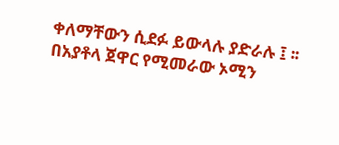ቀለማቸውን ሲደፉ ይውላሉ ያድራሉ ፤ ፡፡ በአያቶላ ጀዋር የሚመራው ኦሚን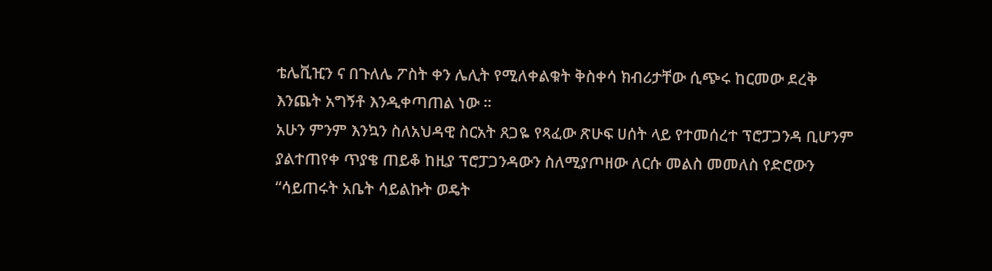ቴሌቪዢን ና በጉለሌ ፖስት ቀን ሌሊት የሚለቀልቁት ቅስቀሳ ክብሪታቸው ሲጭሩ ከርመው ደረቅ እንጨት አግኝቶ እንዲቀጣጠል ነው ፡፡
አሁን ምንም እንኳን ስለአህዳዊ ስርአት ጸጋዬ የጻፈው ጽሁፍ ሀሰት ላይ የተመሰረተ ፕሮፓጋንዳ ቢሆንም ያልተጠየቀ ጥያቄ ጠይቆ ከዚያ ፕሮፓጋንዳውን ስለሚያጦዘው ለርሱ መልስ መመለስ የድሮውን “ሳይጠሩት አቤት ሳይልኩት ወዴት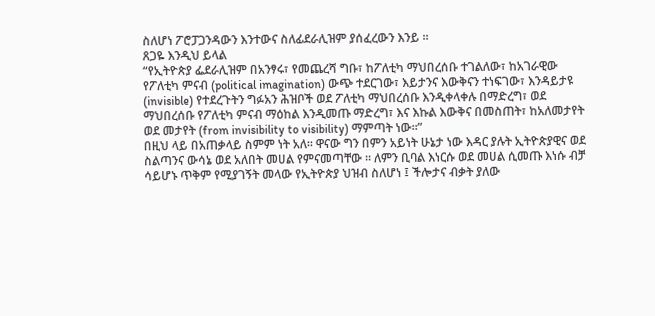ስለሆነ ፖሮፓጋንዳውን እንተውና ስለፊደራሊዝም ያሰፈረውን እንይ ፡፡
ጸጋዬ እንዲህ ይላል
“የኢትዮጵያ ፌደራሊዝም በአንፃሩ፣ የመጨረሻ ግቡ፣ ከፖለቲካ ማህበረሰቡ ተገልለው፣ ከአገራዊው የፖለቲካ ምናብ (political imagination) ውጭ ተደርገው፣ እይታንና እውቅናን ተነፍገው፣ እንዳይታዩ (invisible) የተደረጉትን ግፉአን ሕዝቦች ወደ ፖለቲካ ማህበረሰቡ እንዲቀላቀሉ በማድረግ፣ ወደ ማህበረሰቡ የፖለቲካ ምናብ ማዕከል እንዲመጡ ማድረግ፣ እና እኩል እውቅና በመስጠት፣ ከአለመታየት ወደ መታየት (from invisibility to visibility) ማምጣት ነው።”
በዚህ ላይ በአጠቃላይ ስምም ነት አለ፡፡ ዋናው ግን በምን አይነት ሁኔታ ነው እዳር ያሉት ኢትዮጵያዊና ወደ ስልጣንና ውሳኔ ወደ አለበት መሀል የምናመጣቸው ፡፡ ለምን ቢባል እነርሱ ወደ መሀል ሲመጡ እነሱ ብቻ ሳይሆኑ ጥቅም የሚያገኝት መላው የኢትዮጵያ ህዝብ ስለሆነ ፤ ችሎታና ብቃት ያለው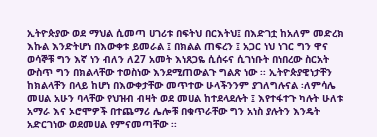ኢትዮጵያው ወደ ማህል ሲመጣ ሀገሪቱ በፍትህ በርእትህ፤ በእድገቷ ከአለም መድረክ እኩል እንድትሆነ በእውቀቱ ይመራል ፤ በክልል ጠፍረን ፤ አጋር ነህ ነገር ግን ዋና ወሳኞቹ ግን እኛ ነን ብለን ለ27 አመት እነጸጋዬ ሲሰሩና ሲገነቡት በነበረው ስርአት ውስጥ ግን በክልላቸው ተወስነው እንደሚጠውልጉ ግልጽ ነው ፡፡ ኢትዮጵያዊነታቸን ከክልላቸን በላይ ከሆነ በእውቀታቸው መጥተው ሁላችንንም ያገለግሉናል ፡ለምሳሌ መሀል አሁን ባላቸው የህዝብ ብዛት ወደ መሀል ከተደላደሉት ፤ እየተፋተጉ ካሉት ሁለቱ አማራ እና ኦሮሞዎች በተጨማሪ ሌሎቹ በቁጥራቸው ግን አነስ ያሉትን እንዴት አድርገነው ወደመሀል የምናመጣቸው ፡፡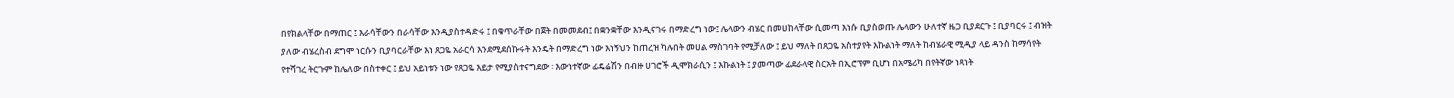በየክልላቸው በማጠር ፤ እራሳቸውን በራሳቸው እንዲያስተዳድሩ ፤ በቁጥራቸው በጀት በመመደብ፤ በቋንቋቸው እንዲናገሩ በማድረግ ነው፤ ሌላውን ብሄር በመሀከላቸው ሲመጣ እነሱ ቢያስወጡ ሌላውን ሁለተኛ ዜጋ ቢያደርጉ ፤ ቢያባርሩ ፤ ብዝት ያለው ብሄረስብ ደግሞ ነርሱን ቢያባርራቸው እነ ጸጋዬ አራርሳ እንደሚደሰኩሩት እንዴት በማድረግ ነው እነኝህን ከጠረዝ ካሉበት መሀል ማስገባት የሚቻለው ፤ ይህ ማለት በጸጋዬ አስተያየት እኩልነት ማለት ከብሄራዊ ሚዲያ ላይ ዳንስ ከማሳየት የተሻገረ ትርጉም ከሌለው በስተቀር ፤ ይህ አይነቱን ነው የጸጋዬ እይታ የሚያስተናግደው ፡ እውነተኛው ፊዴሬሽን በብዙ ሀገሮች ዲሞክራሲን ፤ እኩልነት ፤ ያመጣው ፊደራላዊ ስርአት በኢሮፕም ቢሆነ በአሜሪካ በየትኛው ነጻነት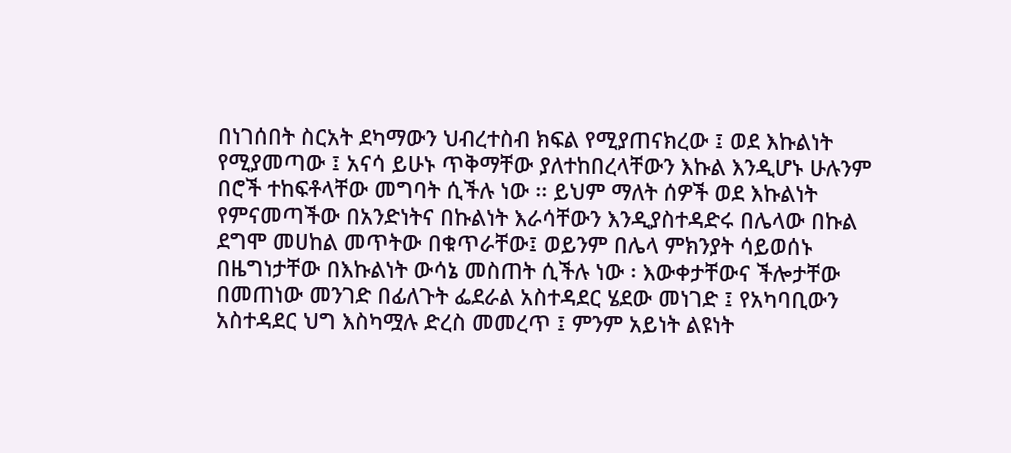በነገሰበት ስርአት ደካማውን ህብረተስብ ክፍል የሚያጠናክረው ፤ ወደ እኩልነት የሚያመጣው ፤ አናሳ ይሁኑ ጥቅማቸው ያለተከበረላቸውን እኩል እንዲሆኑ ሁሉንም በሮች ተከፍቶላቸው መግባት ሲችሉ ነው ፡፡ ይህም ማለት ሰዎች ወደ እኩልነት የምናመጣችው በአንድነትና በኩልነት እራሳቸውን እንዲያስተዳድሩ በሌላው በኩል ደግሞ መሀከል መጥትው በቁጥራቸው፤ ወይንም በሌላ ምክንያት ሳይወሰኑ በዜግነታቸው በእኩልነት ውሳኔ መስጠት ሲችሉ ነው ፡ እውቀታቸውና ችሎታቸው በመጠነው መንገድ በፊለጉት ፌደራል አስተዳደር ሄደው መነገድ ፤ የአካባቢውን አስተዳደር ህግ እስካሟሉ ድረስ መመረጥ ፤ ምንም አይነት ልዩነት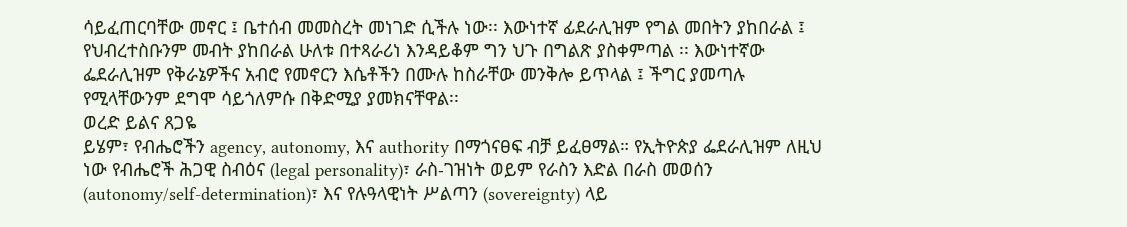ሳይፈጠርባቸው መኖር ፤ ቤተሰብ መመስረት መነገድ ሲችሉ ነው፡፡ እውነተኛ ፊደራሊዝም የግል መበትን ያከበራል ፤ የህብረተስቡንም መብት ያከበራል ሁለቱ በተጻራሪነ እንዳይቆም ግን ህጉ በግልጽ ያስቀምጣል ፡፡ እውነተኛው ፌደራሊዝም የቅራኔዎችና አብሮ የመኖርን እሴቶችን በሙሉ ከስራቸው መንቅሎ ይጥላል ፤ ችግር ያመጣሉ የሚላቸውንም ደግሞ ሳይጎለምሱ በቅድሚያ ያመክናቸዋል፡፡
ወረድ ይልና ጸጋዬ
ይሄም፣ የብሔሮችን agency, autonomy, እና authority በማጎናፀፍ ብቻ ይፈፀማል። የኢትዮጵያ ፌደራሊዝም ለዚህ ነው የብሔሮች ሕጋዊ ስብዕና (legal personality)፣ ራስ-ገዝነት ወይም የራስን እድል በራስ መወሰን (autonomy/self-determination)፣ እና የሉዓላዊነት ሥልጣን (sovereignty) ላይ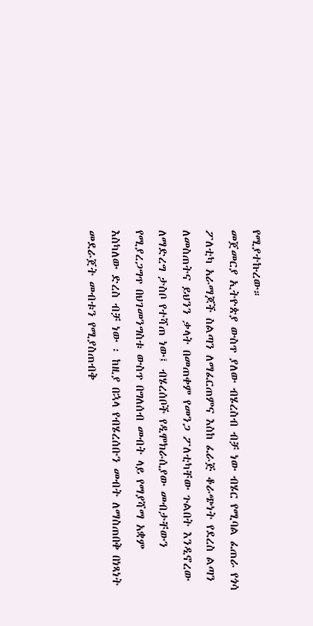የሚያተኩረው።
መጀመርያ ኢትዮጵያ ውስጥ ያለው ብሄረስብ ብቻ ነው ብሄር የሚባል ፈጠራ የጎሳ ፖለቲካ አራማጆች ስልጣን ለማፈርጠምና እስከ ፈራጅ ቆራጭነት የደረስ ልጣን ለመስጠትና ይህንን ቃላት በመጠቀም የመንጋ ፖለቲካቸው ጉልበት እንዲኖረው ለማድረግ ታስቦ የተሻጠ ነው፤ ብሄረሰቦች የዲሞክራሲያው መብታቸውን የሚያረጋግጥ በህገመንግስቱ ውስጥ በግለሰብ መብት ላይ የማያሻማ አቋም እስካለው ድረስ ብቻ ነው ፡ ከዚያ በኋላ የብሄረሰቡን መብት ለማስጠበቅ በነጻነት መደራጀት መብቱን የሚያስጠብቅ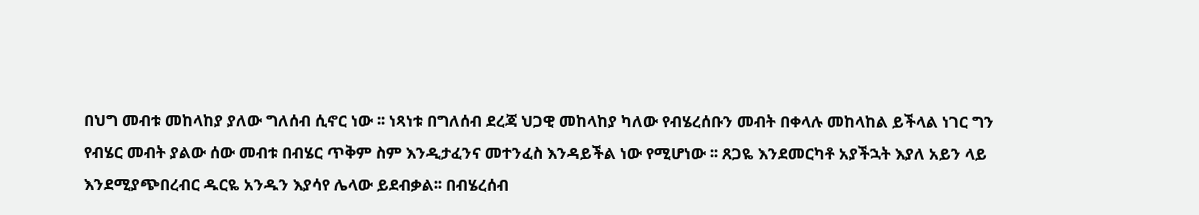በህግ መብቱ መከላከያ ያለው ግለሰብ ሲኖር ነው ፡፡ ነጻነቱ በግለሰብ ደረጃ ህጋዊ መከላከያ ካለው የብሄረሰቡን መብት በቀላሉ መከላከል ይችላል ነገር ግን የብሄር መብት ያልው ሰው መብቱ በብሄር ጥቅም ስም እንዲታፈንና መተንፈስ እንዳይችል ነው የሚሆነው ፡፡ ጸጋዬ እንደመርካቶ አያችኋት እያለ አይን ላይ እንደሚያጭበረብር ዱርዬ አንዱን እያሳየ ሌላው ይደብቃል፡፡ በብሄረሰብ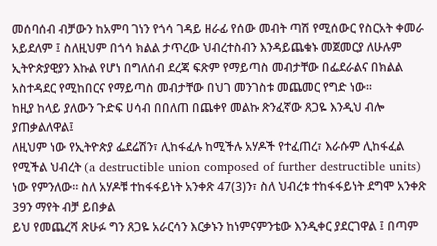መሰባሰብ ብቻውን ከአምባ ገነን የጎሳ ገዳይ ዘራፊ የሰው መብት ጣሽ የሚሰውር የስርአት ቀመራ አይደለም ፤ ስለዚህም በጎሳ ክልል ታጥረው ህብረተስብን እንዳይጨቁኑ መጀመርያ ለሁሉም ኢትዮጵያዊያን እኩል የሆነ በግለሰብ ደረጃ ፍጽም የማይጣስ መብታቸው በፌደራልና በክልል አስተዳደር የሚከበርና የማይጣስ መብታቸው በህገ መንገስቱ መጨመር የግድ ነው፡፡
ከዚያ ከላይ ያለውን ጉድፍ ሀሳብ በበለጠ በጨቀየ መልኩ ጽንፈኛው ጸጋዬ እንዲህ ብሎ ያጠቃልለዋል፤
ለዚህም ነው የኢትዮጵያ ፌደሬሽን፣ ሊከፋፈሉ ከሚችሉ አሃዶች የተፈጠረ፣ እራሱም ሊከፋፈል የሚችል ህብረት (a destructible union composed of further destructible units) ነው የምንለው። ስለ አሃዶቹ ተከፋፋይነት አንቀጽ 47(3)ን፣ ስለ ህብረቱ ተከፋፋይነት ደግሞ አንቀጽ 39ን ማየት ብቻ ይበቃል
ይህ የመጨረሻ ጽሁፉ ግን ጸጋዬ አራርሳን እርቃኑን ከነምናምንቴው እንዲቀር ያደርገዋል ፤ በጣም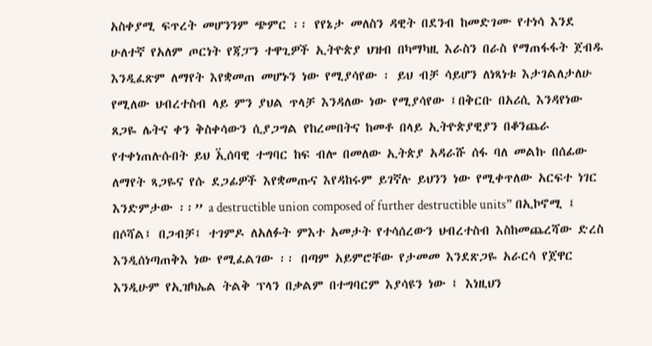አስቀያሚ ፍጥረት መሆንንም ጭምር ፡፡ የየኔታ መለስን ዳዊት በደንብ ከመድገሙ የተነሳ እንደ ሁለተኛ የአለም ጦርነት የጃፓን ተዋጊዎች ኢትዮጵያ ህዝብ በካማካዚ እራስን በራስ የማጠፋፋት ጀብዱ እንዲፈጽም ለማየት እየቋመጠ መሆኑን ነው የሚያሳየው ፡ ይህ ብቻ ሳይሆን ለነጻነቱ እታገልለታለሁ የሚለው ህብረተስብ ላይ ምን ያህል ጥላቻ እንዳለው ነው የሚያሳየው ፤በቅርቡ በአሪሲ እንዳየነው ጸጋዬ ሌትና ቀን ቅስቀሳውን ሲያጋግል የከረመበትና ከመቶ በላይ ኢትዮጵያዊያን በቆንጨራ የተቀነጠሉሱበት ይህ ኢ፟ሰባዊ ተግባር ከፍ ብሎ በመለው ኢትጵያ አዳራሹ ሰፋ ባለ መልኩ በሰፊው ለማየት ጻጋዬና የሱ ደጋፊዎች እየቋመጡና እየዳከሩም ይገኛሉ ይህንን ነው የሚቀጥለው አርፍተ ነገር እንድምታው ፡፡” a destructible union composed of further destructible units” በኢኮኖሚ ፤ በሶሻል፤ በጋብቻ፤ ተገምዶ ለአለፉት ምእተ አመታት የተሳሰረውን ህብረተስብ እስከመጨረሻው ድረስ እንዲሰነጣጠቅእ ነው የሚፈልገው ፡፡ በጣም አይምሮቸው የታመመ እንደጽጋዬ አራርሳ የጀዋር እንዲሁም የኢዝካኤል ትልቅ ፕላን በቃልም በተግባርም እያሳዩን ነው ፤ እነዚህን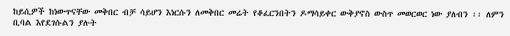ከይሲዎች ከነውጥናቸው መቅበር ብቻ ሳይሆን እነርሱን ለመቅበር መሬት የቆፈርንበትን ዶማሳይቀር ውቅያኖስ ውስጥ መወርወር ነው ያለብን ፡፡ ለምን ቢባል እየደገሱልን ያሉት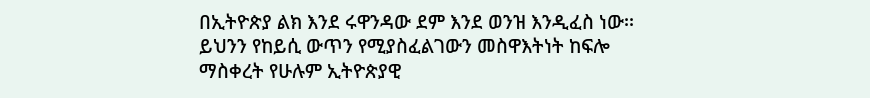በኢትዮጵያ ልክ እንደ ሩዋንዳው ደም እንደ ወንዝ እንዲፈስ ነው፡፡ ይህንን የከይሲ ውጥን የሚያስፈልገውን መስዋእትነት ከፍሎ ማስቀረት የሁሉም ኢትዮጵያዊ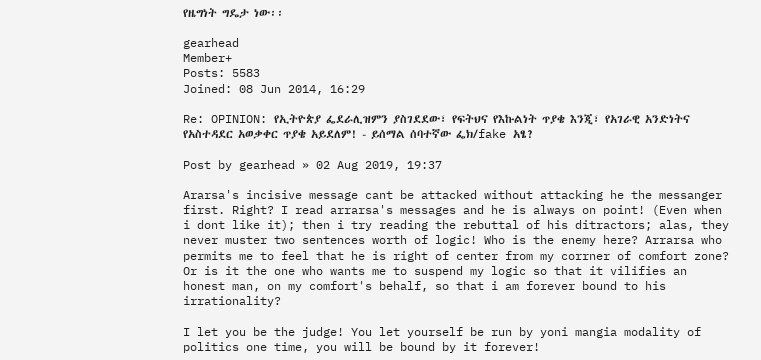የዜግነት ግዴታ ነው፡፡

gearhead
Member+
Posts: 5583
Joined: 08 Jun 2014, 16:29

Re: OPINION: የኢትዮጵያ ፌደራሊዝምን ያስገደደው፣ የፍትህና የእኩልነት ጥያቄ እንጂ፣ የአገራዊ አንድነትና የአስተዳደር አወቃቀር ጥያቄ አይደለም! - ይሰማል ሰባተኛው ፌክ/fake አፄ?

Post by gearhead » 02 Aug 2019, 19:37

Ararsa's incisive message cant be attacked without attacking he the messanger first. Right? I read arrarsa's messages and he is always on point! (Even when i dont like it); then i try reading the rebuttal of his ditractors; alas, they never muster two sentences worth of logic! Who is the enemy here? Arrarsa who permits me to feel that he is right of center from my corrner of comfort zone? Or is it the one who wants me to suspend my logic so that it vilifies an honest man, on my comfort's behalf, so that i am forever bound to his irrationality?

I let you be the judge! You let yourself be run by yoni mangia modality of politics one time, you will be bound by it forever!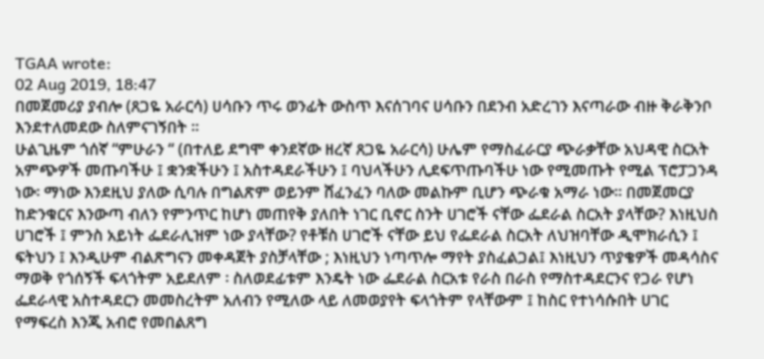TGAA wrote:
02 Aug 2019, 18:47
በመጀመሪያ ያብሎ (ጸጋዬ አራርሳ) ሀሳቡን ጥሩ ወንፊት ውስጥ እናሰገባና ሀሳቡን በደንብ አድረገን እናጣራው ብዙ ቅራቅንቦ እንደተለመደው ስለምናገኝበት ፡፡
ሁልጊዜም ጎሰኛ “ምሁራን “ (በተለይ ደግሞ ቀንደኛው ዘረኛ ጸጋዬ አራርሳ) ሁሌም የማስፈራርያ ጭራቃቸው አህዳዊ ስርአት አምጭዎች መጡባችሁ ፤ ቋንቋችሁን ፤ አስተዳደራችሁን ፤ ባህላችሁን ሊደፍጥጡባችሁ ነው የሚመጡት የሚል ፕሮፓጋንዳ ነው፡ ማነው እንደዚህ ያለው ሲባሉ በግልጽም ወይንም ሸፈንፈን ባለው መልኩም ቢሆን ጭራቁ አማራ ነው፡፡ በመጀመርያ ከድንቁርና እንውጣ ብለን የምንጥር ከሆነ መጠየቅ ያለበት ነገር ቢኖር ስንት ሀገሮች ናቸው ፌደራል ስርአት ያላቸው? እነዚህስ ሀገሮች ፤ ምንስ አይነት ፌደራሊዝም ነው ያላቸው? የቶቹስ ሀገሮች ናቸው ይህ የፌደራል ስርአት ለህዝባቸው ዲሞክራሲን ፤ ፍትህን ፤ እንዲሁም ብልጽግናን መቀዳጀት ያስቻላቸው ; እነዚህን ነጣጥሎ ማየት ያስፈልጋል፤ እነዚህን ጥያቄዎች መዳሳስና ማወቅ የጎሰኝች ፍላጎትም አይደለም ፡ ስለወደፊቱም እንዴት ነው ፌደራል ስርአቱ የራስ በራስ የማስተዳደርንና የጋራ የሆነ ፌደራላዊ አስተዳደርን መመስረትም አለብን የሚለው ላይ ለመወያየት ፍላጎትም የላቸውም ፤ ከስር የተነሳሱበት ሀገር የማፍረስ እንጂ አብሮ የመበልጸግ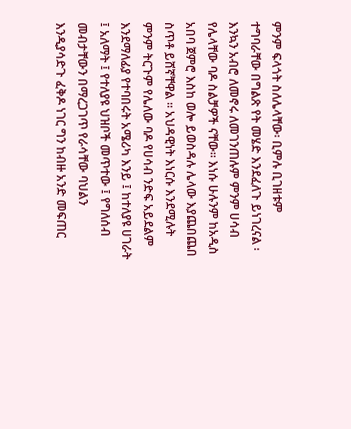ምንም ፍላጎት ስለሌላቸው፡ ቢምሉ ቢገዘቱም ተግባራቸው በግልጽ የት መሄድ እንደፈለጉ ይነገረናል ፡ እንኳን አብሮ ለመኖሩ ለመገንጠሉም ምንም ሀሳብ የሌላቸው ባዶ ስልቻዎች ናቸው፡፡ እነሱ ሁሉንም ከአዲስ አበባ ጀምሮ እስከ ወሎ ይወስዳሉ ሌላው እያጨበጨበ ስጥቶ ይሸኛቸዋል ፡፡ አህዳዊነት እነርሱ እንደሚሉት ምንም ትርጉም የሌለው ባዶ የሀሳብ ንድፍ አይደልም እንደማለፊያ የተባበሩት አሜሪካ እንይ ፤ ከተለያዩ ሀገራት ፤ አለማት ፤ የተለያዩ ህዝቦች መጥተው ፤ የግለሰብ መብታቸውን በማረጋገጥ የራሳቸው ባህልን እንዲያሳድጉ ፈቅዶ ነገር ግን ከብዙ አንድ መፍጠር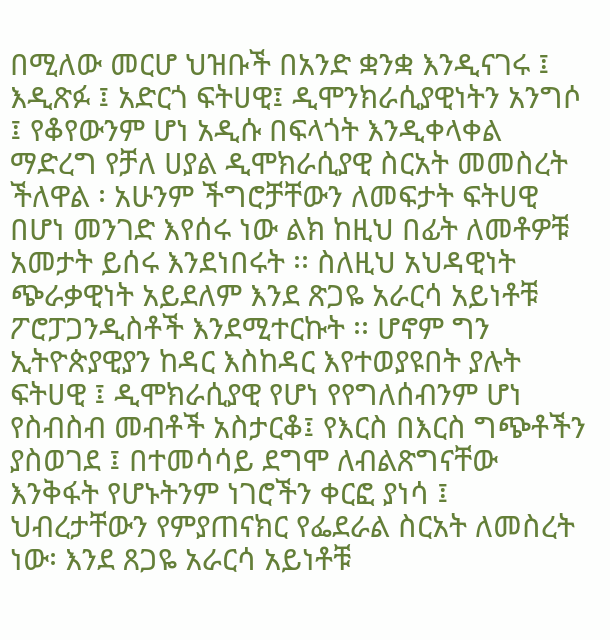በሚለው መርሆ ህዝቡች በአንድ ቋንቋ እንዲናገሩ ፤ እዲጽፉ ፤ አድርጎ ፍትሀዊ፤ ዲሞንክራሲያዊነትን አንግሶ ፤ የቆየውንም ሆነ አዲሱ በፍላጎት እንዲቀላቀል ማድረግ የቻለ ሀያል ዲሞክራሲያዊ ስርአት መመስረት ችለዋል ፡ አሁንም ችግሮቻቸውን ለመፍታት ፍትሀዊ በሆነ መንገድ እየሰሩ ነው ልክ ከዚህ በፊት ለመቶዎቹ አመታት ይሰሩ እንደነበሩት ፡፡ ስለዚህ አህዳዊነት ጭራቃዊነት አይደለም እንደ ጽጋዬ አራርሳ አይነቶቹ ፖሮፓጋንዲስቶች እንደሚተርኩት ፡፡ ሆኖም ግን ኢትዮጵያዊያን ከዳር እስከዳር እየተወያዩበት ያሉት ፍትሀዊ ፤ ዲሞክራሲያዊ የሆነ የየግለሰብንም ሆነ የስብስብ መብቶች አስታርቆ፤ የእርስ በእርስ ግጭቶችን ያስወገደ ፤ በተመሳሳይ ደግሞ ለብልጽግናቸው እንቅፋት የሆኑትንም ነገሮችን ቀርፎ ያነሳ ፤ ህብረታቸውን የምያጠናክር የፌደራል ስርአት ለመስረት ነው፡ እንደ ጸጋዬ አራርሳ አይነቶቹ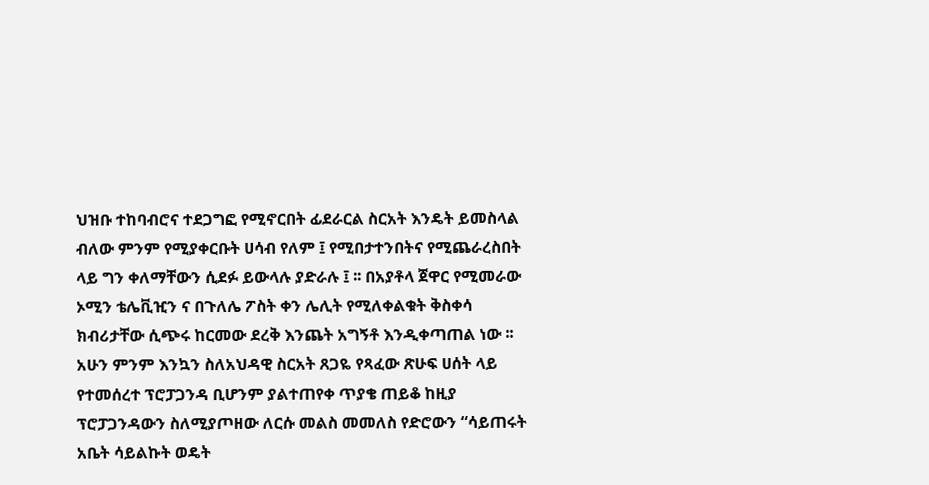ህዝቡ ተከባብሮና ተደጋግፎ የሚኖርበት ፊደራርል ስርአት እንዴት ይመስላል ብለው ምንም የሚያቀርቡት ሀሳብ የለም ፤ የሚበታተንበትና የሚጨራረስበት ላይ ግን ቀለማቸውን ሲደፉ ይውላሉ ያድራሉ ፤ ፡፡ በአያቶላ ጀዋር የሚመራው ኦሚን ቴሌቪዢን ና በጉለሌ ፖስት ቀን ሌሊት የሚለቀልቁት ቅስቀሳ ክብሪታቸው ሲጭሩ ከርመው ደረቅ እንጨት አግኝቶ እንዲቀጣጠል ነው ፡፡
አሁን ምንም እንኳን ስለአህዳዊ ስርአት ጸጋዬ የጻፈው ጽሁፍ ሀሰት ላይ የተመሰረተ ፕሮፓጋንዳ ቢሆንም ያልተጠየቀ ጥያቄ ጠይቆ ከዚያ ፕሮፓጋንዳውን ስለሚያጦዘው ለርሱ መልስ መመለስ የድሮውን “ሳይጠሩት አቤት ሳይልኩት ወዴት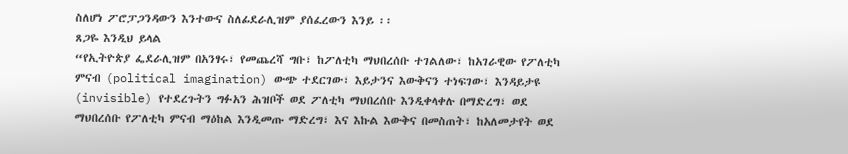ስለሆነ ፖሮፓጋንዳውን እንተውና ስለፊደራሊዝም ያሰፈረውን እንይ ፡፡
ጸጋዬ እንዲህ ይላል
“የኢትዮጵያ ፌደራሊዝም በአንፃሩ፣ የመጨረሻ ግቡ፣ ከፖለቲካ ማህበረሰቡ ተገልለው፣ ከአገራዊው የፖለቲካ ምናብ (political imagination) ውጭ ተደርገው፣ እይታንና እውቅናን ተነፍገው፣ እንዳይታዩ (invisible) የተደረጉትን ግፉአን ሕዝቦች ወደ ፖለቲካ ማህበረሰቡ እንዲቀላቀሉ በማድረግ፣ ወደ ማህበረሰቡ የፖለቲካ ምናብ ማዕከል እንዲመጡ ማድረግ፣ እና እኩል እውቅና በመስጠት፣ ከአለመታየት ወደ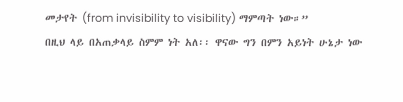መታየት (from invisibility to visibility) ማምጣት ነው።”
በዚህ ላይ በአጠቃላይ ስምም ነት አለ፡፡ ዋናው ግን በምን አይነት ሁኔታ ነው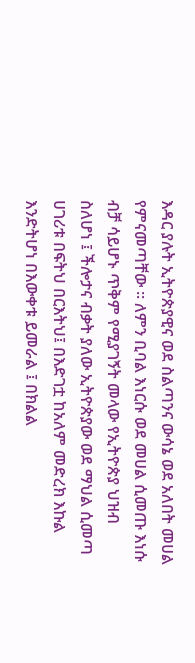እዳር ያሉት ኢትዮጵያዊና ወደ ስልጣንና ውሳኔ ወደ አለበት መሀል የምናመጣቸው ፡፡ ለምን ቢባል እነርሱ ወደ መሀል ሲመጡ እነሱ ብቻ ሳይሆኑ ጥቅም የሚያገኝት መላው የኢትዮጵያ ህዝብ ስለሆነ ፤ ችሎታና ብቃት ያለው ኢትዮጵያው ወደ ማህል ሲመጣ ሀገሪቱ በፍትህ በርእትህ፤ በእድገቷ ከአለም መድረክ እኩል እንድትሆነ በእውቀቱ ይመራል ፤ በክልል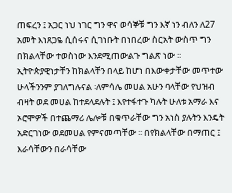ጠፍረን ፤ አጋር ነህ ነገር ግን ዋና ወሳኞቹ ግን እኛ ነን ብለን ለ27 አመት እነጸጋዬ ሲሰሩና ሲገነቡት በነበረው ስርአት ውስጥ ግን በክልላቸው ተወስነው እንደሚጠውልጉ ግልጽ ነው ፡፡ ኢትዮጵያዊነታቸን ከክልላቸን በላይ ከሆነ በእውቀታቸው መጥተው ሁላችንንም ያገለግሉናል ፡ለምሳሌ መሀል አሁን ባላቸው የህዝብ ብዛት ወደ መሀል ከተደላደሉት ፤ እየተፋተጉ ካሉት ሁለቱ አማራ እና ኦሮሞዎች በተጨማሪ ሌሎቹ በቁጥራቸው ግን አነስ ያሉትን እንዴት አድርገነው ወደመሀል የምናመጣቸው ፡፡ በየክልላቸው በማጠር ፤ እራሳቸውን በራሳቸው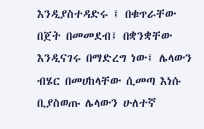እንዲያስተዳድሩ ፤ በቁጥራቸው በጀት በመመደብ፤ በቋንቋቸው እንዲናገሩ በማድረግ ነው፤ ሌላውን ብሄር በመሀከላቸው ሲመጣ እነሱ ቢያስወጡ ሌላውን ሁለተኛ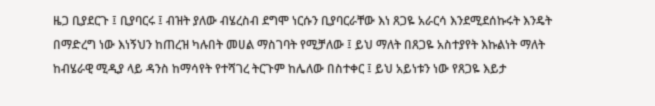ዜጋ ቢያደርጉ ፤ ቢያባርሩ ፤ ብዝት ያለው ብሄረስብ ደግሞ ነርሱን ቢያባርራቸው እነ ጸጋዬ አራርሳ እንደሚደሰኩሩት እንዴት በማድረግ ነው እነኝህን ከጠረዝ ካሉበት መሀል ማስገባት የሚቻለው ፤ ይህ ማለት በጸጋዬ አስተያየት እኩልነት ማለት ከብሄራዊ ሚዲያ ላይ ዳንስ ከማሳየት የተሻገረ ትርጉም ከሌለው በስተቀር ፤ ይህ አይነቱን ነው የጸጋዬ እይታ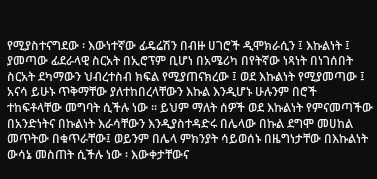የሚያስተናግደው ፡ እውነተኛው ፊዴሬሽን በብዙ ሀገሮች ዲሞክራሲን ፤ እኩልነት ፤ ያመጣው ፊደራላዊ ስርአት በኢሮፕም ቢሆነ በአሜሪካ በየትኛው ነጻነት በነገሰበት ስርአት ደካማውን ህብረተስብ ክፍል የሚያጠናክረው ፤ ወደ እኩልነት የሚያመጣው ፤ አናሳ ይሁኑ ጥቅማቸው ያለተከበረላቸውን እኩል እንዲሆኑ ሁሉንም በሮች ተከፍቶላቸው መግባት ሲችሉ ነው ፡፡ ይህም ማለት ሰዎች ወደ እኩልነት የምናመጣችው በአንድነትና በኩልነት እራሳቸውን እንዲያስተዳድሩ በሌላው በኩል ደግሞ መሀከል መጥትው በቁጥራቸው፤ ወይንም በሌላ ምክንያት ሳይወሰኑ በዜግነታቸው በእኩልነት ውሳኔ መስጠት ሲችሉ ነው ፡ እውቀታቸውና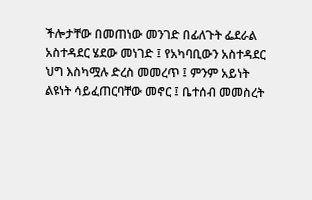ችሎታቸው በመጠነው መንገድ በፊለጉት ፌደራል አስተዳደር ሄደው መነገድ ፤ የአካባቢውን አስተዳደር ህግ እስካሟሉ ድረስ መመረጥ ፤ ምንም አይነት ልዩነት ሳይፈጠርባቸው መኖር ፤ ቤተሰብ መመስረት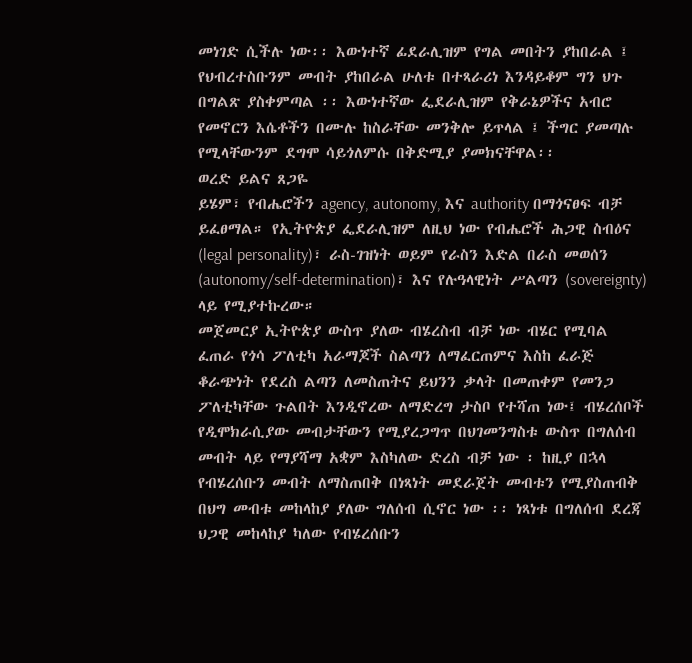መነገድ ሲችሉ ነው፡፡ እውነተኛ ፊደራሊዝም የግል መበትን ያከበራል ፤ የህብረተስቡንም መብት ያከበራል ሁለቱ በተጻራሪነ እንዳይቆም ግን ህጉ በግልጽ ያስቀምጣል ፡፡ እውነተኛው ፌደራሊዝም የቅራኔዎችና አብሮ የመኖርን እሴቶችን በሙሉ ከስራቸው መንቅሎ ይጥላል ፤ ችግር ያመጣሉ የሚላቸውንም ደግሞ ሳይጎለምሱ በቅድሚያ ያመክናቸዋል፡፡
ወረድ ይልና ጸጋዬ
ይሄም፣ የብሔሮችን agency, autonomy, እና authority በማጎናፀፍ ብቻ ይፈፀማል። የኢትዮጵያ ፌደራሊዝም ለዚህ ነው የብሔሮች ሕጋዊ ስብዕና (legal personality)፣ ራስ-ገዝነት ወይም የራስን እድል በራስ መወሰን (autonomy/self-determination)፣ እና የሉዓላዊነት ሥልጣን (sovereignty) ላይ የሚያተኩረው።
መጀመርያ ኢትዮጵያ ውስጥ ያለው ብሄረስብ ብቻ ነው ብሄር የሚባል ፈጠራ የጎሳ ፖለቲካ አራማጆች ስልጣን ለማፈርጠምና እስከ ፈራጅ ቆራጭነት የደረስ ልጣን ለመስጠትና ይህንን ቃላት በመጠቀም የመንጋ ፖለቲካቸው ጉልበት እንዲኖረው ለማድረግ ታስቦ የተሻጠ ነው፤ ብሄረሰቦች የዲሞክራሲያው መብታቸውን የሚያረጋግጥ በህገመንግስቱ ውስጥ በግለሰብ መብት ላይ የማያሻማ አቋም እስካለው ድረስ ብቻ ነው ፡ ከዚያ በኋላ የብሄረሰቡን መብት ለማስጠበቅ በነጻነት መደራጀት መብቱን የሚያስጠብቅ በህግ መብቱ መከላከያ ያለው ግለሰብ ሲኖር ነው ፡፡ ነጻነቱ በግለሰብ ደረጃ ህጋዊ መከላከያ ካለው የብሄረሰቡን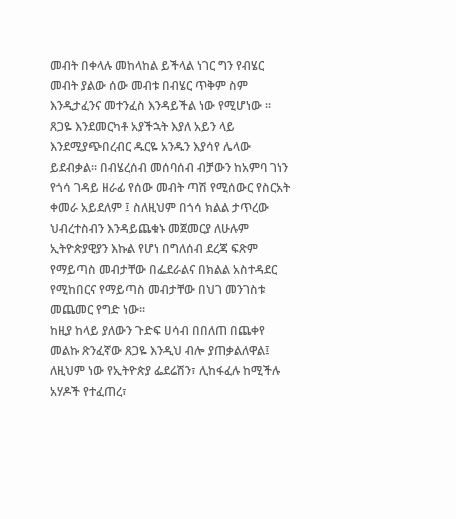መብት በቀላሉ መከላከል ይችላል ነገር ግን የብሄር መብት ያልው ሰው መብቱ በብሄር ጥቅም ስም እንዲታፈንና መተንፈስ እንዳይችል ነው የሚሆነው ፡፡ ጸጋዬ እንደመርካቶ አያችኋት እያለ አይን ላይ እንደሚያጭበረብር ዱርዬ አንዱን እያሳየ ሌላው ይደብቃል፡፡ በብሄረሰብ መሰባሰብ ብቻውን ከአምባ ገነን የጎሳ ገዳይ ዘራፊ የሰው መብት ጣሽ የሚሰውር የስርአት ቀመራ አይደለም ፤ ስለዚህም በጎሳ ክልል ታጥረው ህብረተስብን እንዳይጨቁኑ መጀመርያ ለሁሉም ኢትዮጵያዊያን እኩል የሆነ በግለሰብ ደረጃ ፍጽም የማይጣስ መብታቸው በፌደራልና በክልል አስተዳደር የሚከበርና የማይጣስ መብታቸው በህገ መንገስቱ መጨመር የግድ ነው፡፡
ከዚያ ከላይ ያለውን ጉድፍ ሀሳብ በበለጠ በጨቀየ መልኩ ጽንፈኛው ጸጋዬ እንዲህ ብሎ ያጠቃልለዋል፤
ለዚህም ነው የኢትዮጵያ ፌደሬሽን፣ ሊከፋፈሉ ከሚችሉ አሃዶች የተፈጠረ፣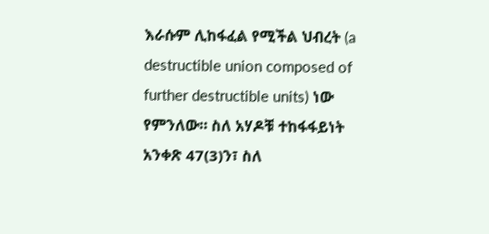እራሱም ሊከፋፈል የሚችል ህብረት (a destructible union composed of further destructible units) ነው የምንለው። ስለ አሃዶቹ ተከፋፋይነት አንቀጽ 47(3)ን፣ ስለ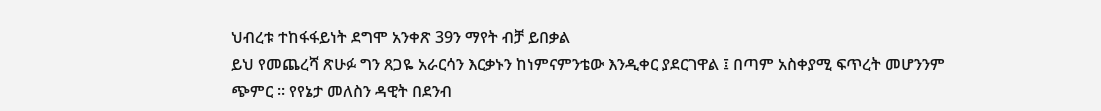ህብረቱ ተከፋፋይነት ደግሞ አንቀጽ 39ን ማየት ብቻ ይበቃል
ይህ የመጨረሻ ጽሁፉ ግን ጸጋዬ አራርሳን እርቃኑን ከነምናምንቴው እንዲቀር ያደርገዋል ፤ በጣም አስቀያሚ ፍጥረት መሆንንም ጭምር ፡፡ የየኔታ መለስን ዳዊት በደንብ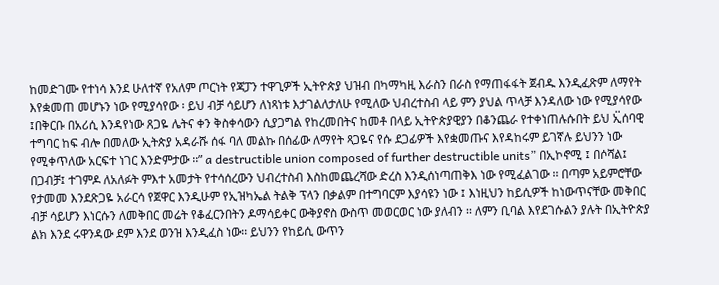ከመድገሙ የተነሳ እንደ ሁለተኛ የአለም ጦርነት የጃፓን ተዋጊዎች ኢትዮጵያ ህዝብ በካማካዚ እራስን በራስ የማጠፋፋት ጀብዱ እንዲፈጽም ለማየት እየቋመጠ መሆኑን ነው የሚያሳየው ፡ ይህ ብቻ ሳይሆን ለነጻነቱ እታገልለታለሁ የሚለው ህብረተስብ ላይ ምን ያህል ጥላቻ እንዳለው ነው የሚያሳየው ፤በቅርቡ በአሪሲ እንዳየነው ጸጋዬ ሌትና ቀን ቅስቀሳውን ሲያጋግል የከረመበትና ከመቶ በላይ ኢትዮጵያዊያን በቆንጨራ የተቀነጠሉሱበት ይህ ኢ፟ሰባዊ ተግባር ከፍ ብሎ በመለው ኢትጵያ አዳራሹ ሰፋ ባለ መልኩ በሰፊው ለማየት ጻጋዬና የሱ ደጋፊዎች እየቋመጡና እየዳከሩም ይገኛሉ ይህንን ነው የሚቀጥለው አርፍተ ነገር እንድምታው ፡፡” a destructible union composed of further destructible units” በኢኮኖሚ ፤ በሶሻል፤ በጋብቻ፤ ተገምዶ ለአለፉት ምእተ አመታት የተሳሰረውን ህብረተስብ እስከመጨረሻው ድረስ እንዲሰነጣጠቅእ ነው የሚፈልገው ፡፡ በጣም አይምሮቸው የታመመ እንደጽጋዬ አራርሳ የጀዋር እንዲሁም የኢዝካኤል ትልቅ ፕላን በቃልም በተግባርም እያሳዩን ነው ፤ እነዚህን ከይሲዎች ከነውጥናቸው መቅበር ብቻ ሳይሆን እነርሱን ለመቅበር መሬት የቆፈርንበትን ዶማሳይቀር ውቅያኖስ ውስጥ መወርወር ነው ያለብን ፡፡ ለምን ቢባል እየደገሱልን ያሉት በኢትዮጵያ ልክ እንደ ሩዋንዳው ደም እንደ ወንዝ እንዲፈስ ነው፡፡ ይህንን የከይሲ ውጥን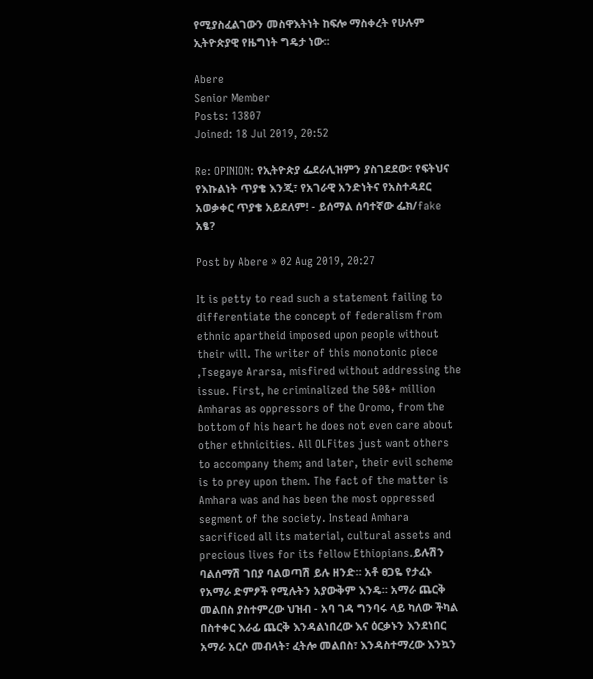የሚያስፈልገውን መስዋእትነት ከፍሎ ማስቀረት የሁሉም ኢትዮጵያዊ የዜግነት ግዴታ ነው፡፡

Abere
Senior Member
Posts: 13807
Joined: 18 Jul 2019, 20:52

Re: OPINION: የኢትዮጵያ ፌደራሊዝምን ያስገደደው፣ የፍትህና የእኩልነት ጥያቄ እንጂ፣ የአገራዊ አንድነትና የአስተዳደር አወቃቀር ጥያቄ አይደለም! - ይሰማል ሰባተኛው ፌክ/fake አፄ?

Post by Abere » 02 Aug 2019, 20:27

It is petty to read such a statement failing to differentiate the concept of federalism from ethnic apartheid imposed upon people without their will. The writer of this monotonic piece ,Tsegaye Ararsa, misfired without addressing the issue. First, he criminalized the 50&+ million Amharas as oppressors of the Oromo, from the bottom of his heart he does not even care about other ethnicities. All OLFites just want others to accompany them; and later, their evil scheme is to prey upon them. The fact of the matter is Amhara was and has been the most oppressed segment of the society. Instead Amhara sacrificed all its material, cultural assets and precious lives for its fellow Ethiopians.ይሉሽን ባልሰማሽ ገበያ ባልወጣሽ ይሉ ዘንድ። አቶ ፀጋዬ የታፈኑ የአማራ ድምፆች የሚሉትን አያውቅም እንዴ። አማራ ጨርቅ መልበስ ያስተምረው ህዝብ - አባ ገዳ ግንባሩ ላይ ካለው ችካል በስተቀር እራፊ ጨርቅ እንዳልነበረው እና ዕርቃኑን እንደነበር አማራ አርሶ መብላት፣ ፈትሎ መልበስ፣ እንዳስተማረው እንኳን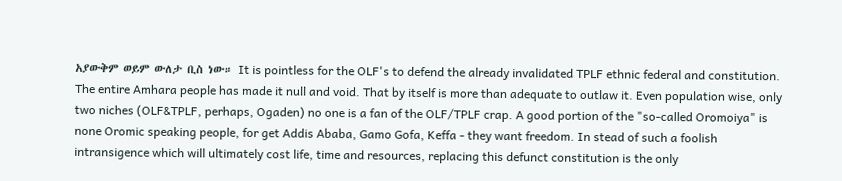አያውቅም ወይም ውለታ ቢስ ነው። It is pointless for the OLF's to defend the already invalidated TPLF ethnic federal and constitution. The entire Amhara people has made it null and void. That by itself is more than adequate to outlaw it. Even population wise, only two niches (OLF&TPLF, perhaps, Ogaden) no one is a fan of the OLF/TPLF crap. A good portion of the "so-called Oromoiya" is none Oromic speaking people, for get Addis Ababa, Gamo Gofa, Keffa - they want freedom. In stead of such a foolish intransigence which will ultimately cost life, time and resources, replacing this defunct constitution is the only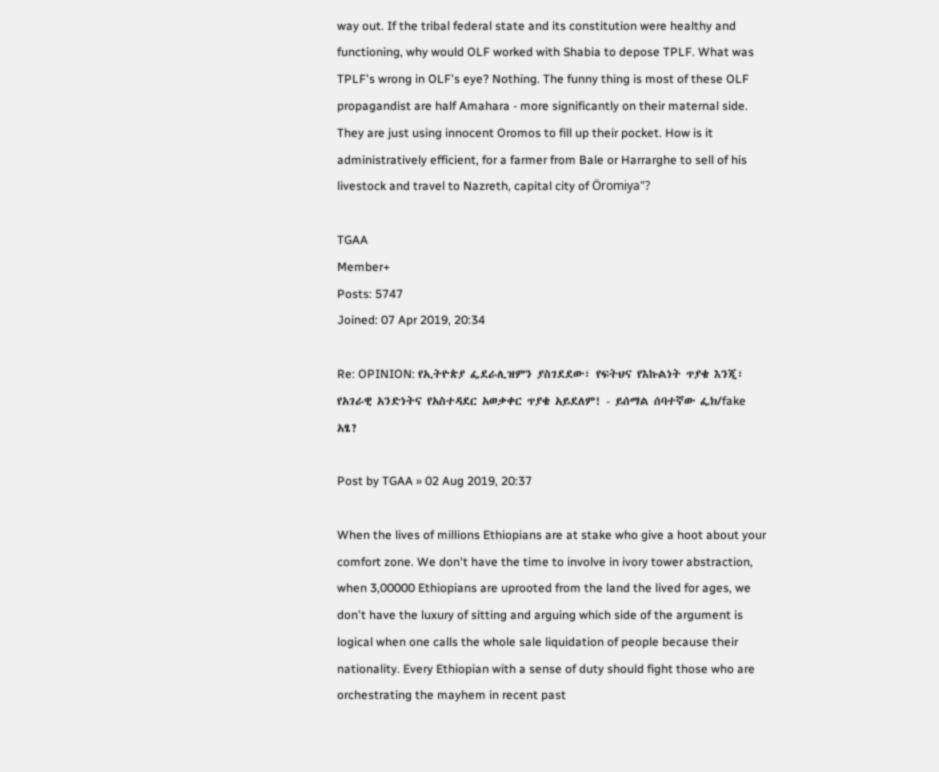way out. If the tribal federal state and its constitution were healthy and functioning, why would OLF worked with Shabia to depose TPLF. What was TPLF's wrong in OLF's eye? Nothing. The funny thing is most of these OLF propagandist are half Amahara - more significantly on their maternal side. They are just using innocent Oromos to fill up their pocket. How is it administratively efficient, for a farmer from Bale or Harrarghe to sell of his livestock and travel to Nazreth, capital city of Öromiya"?

TGAA
Member+
Posts: 5747
Joined: 07 Apr 2019, 20:34

Re: OPINION: የኢትዮጵያ ፌደራሊዝምን ያስገደደው፣ የፍትህና የእኩልነት ጥያቄ እንጂ፣ የአገራዊ አንድነትና የአስተዳደር አወቃቀር ጥያቄ አይደለም! - ይሰማል ሰባተኛው ፌክ/fake አፄ?

Post by TGAA » 02 Aug 2019, 20:37

When the lives of millions Ethiopians are at stake who give a hoot about your comfort zone. We don't have the time to involve in ivory tower abstraction, when 3,00000 Ethiopians are uprooted from the land the lived for ages, we don't have the luxury of sitting and arguing which side of the argument is logical when one calls the whole sale liquidation of people because their nationality. Every Ethiopian with a sense of duty should fight those who are orchestrating the mayhem in recent past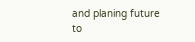and planing future to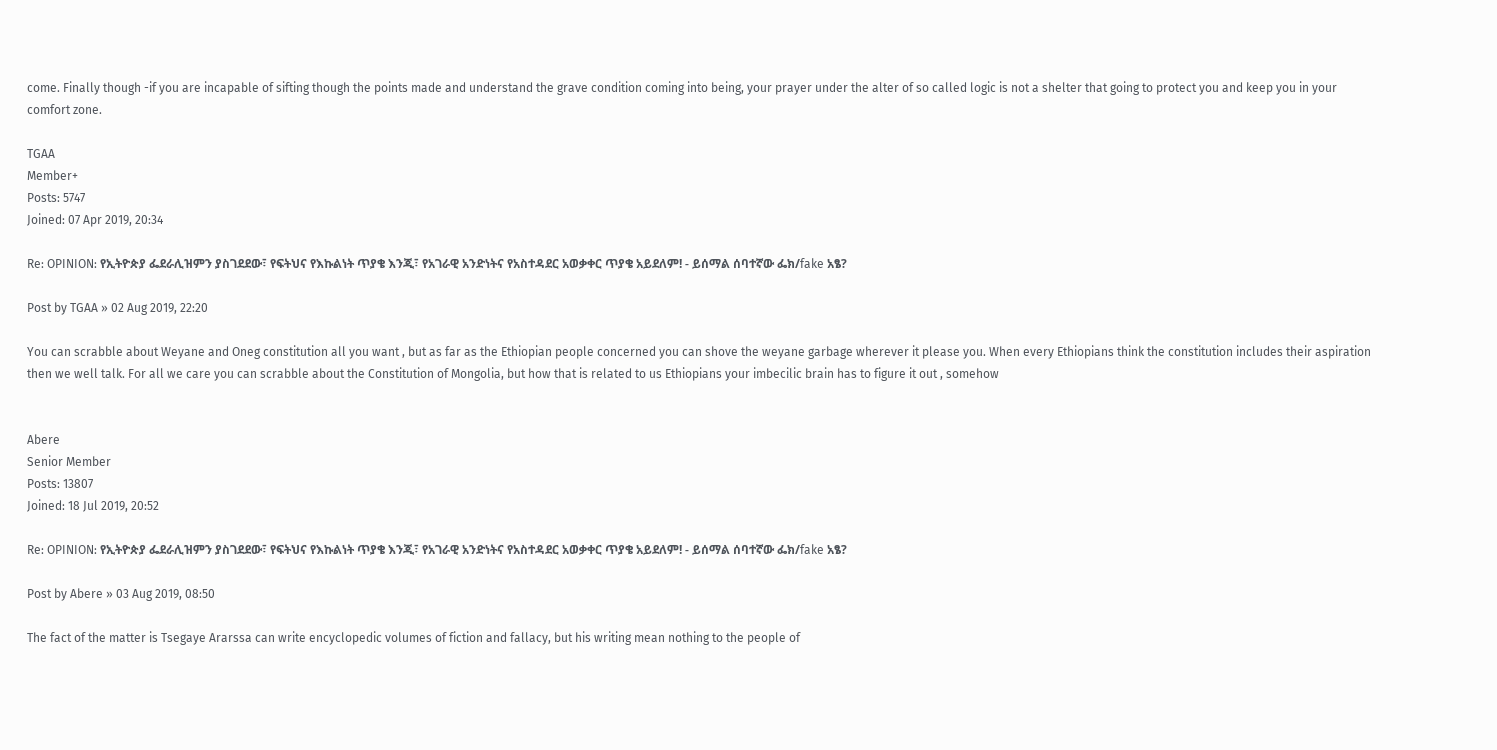come. Finally though -if you are incapable of sifting though the points made and understand the grave condition coming into being, your prayer under the alter of so called logic is not a shelter that going to protect you and keep you in your comfort zone.

TGAA
Member+
Posts: 5747
Joined: 07 Apr 2019, 20:34

Re: OPINION: የኢትዮጵያ ፌደራሊዝምን ያስገደደው፣ የፍትህና የእኩልነት ጥያቄ እንጂ፣ የአገራዊ አንድነትና የአስተዳደር አወቃቀር ጥያቄ አይደለም! - ይሰማል ሰባተኛው ፌክ/fake አፄ?

Post by TGAA » 02 Aug 2019, 22:20

You can scrabble about Weyane and Oneg constitution all you want , but as far as the Ethiopian people concerned you can shove the weyane garbage wherever it please you. When every Ethiopians think the constitution includes their aspiration then we well talk. For all we care you can scrabble about the Constitution of Mongolia, but how that is related to us Ethiopians your imbecilic brain has to figure it out , somehow


Abere
Senior Member
Posts: 13807
Joined: 18 Jul 2019, 20:52

Re: OPINION: የኢትዮጵያ ፌደራሊዝምን ያስገደደው፣ የፍትህና የእኩልነት ጥያቄ እንጂ፣ የአገራዊ አንድነትና የአስተዳደር አወቃቀር ጥያቄ አይደለም! - ይሰማል ሰባተኛው ፌክ/fake አፄ?

Post by Abere » 03 Aug 2019, 08:50

The fact of the matter is Tsegaye Ararssa can write encyclopedic volumes of fiction and fallacy, but his writing mean nothing to the people of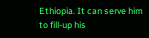Ethiopia. It can serve him to fill-up his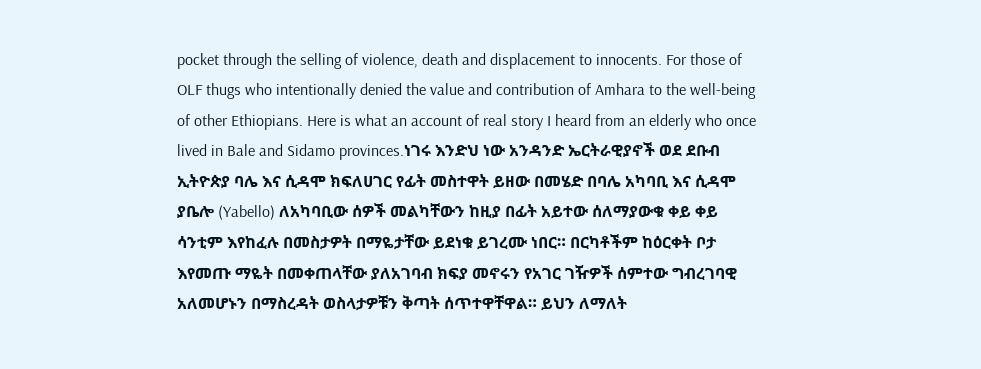pocket through the selling of violence, death and displacement to innocents. For those of OLF thugs who intentionally denied the value and contribution of Amhara to the well-being of other Ethiopians. Here is what an account of real story I heard from an elderly who once lived in Bale and Sidamo provinces.ነገሩ እንድህ ነው አንዳንድ ኤርትራዊያኖች ወደ ደቡብ ኢትዮጵያ ባሌ እና ሲዳሞ ክፍለሀገር የፊት መስተዋት ይዘው በመሄድ በባሌ አካባቢ እና ሲዳሞ ያቤሎ (Yabello) ለአካባቢው ሰዎች መልካቸውን ከዚያ በፊት አይተው ሰለማያውቁ ቀይ ቀይ ሳንቲም እየከፈሉ በመስታዎት በማዬታቸው ይደነቁ ይገረሙ ነበር። በርካቶችም ከዕርቀት ቦታ እየመጡ ማዬት በመቀጠላቸው ያለአገባብ ክፍያ መኖሩን የአገር ገዥዎች ሰምተው ግብረገባዊ አለመሆኑን በማስረዳት ወስላታዎቹን ቅጣት ሰጥተዋቸዋል። ይህን ለማለት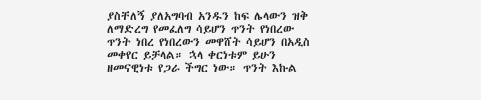ያስቸለኝ ያለአግባብ አንዱን ከፍ ሌላውን ዝቅ ለማድረግ የመፈለግ ሳይሆን ጥንት የነበረው ጥንት ነበረ የነበረውን መዋሸት ሳይሆን በአዲስ መቀየር ይቻላል። ኋላ ቀርነቱም ይሁን ዘመናዊነቱ የጋራ ችግር ነው። ጥንት እኩል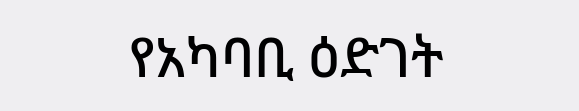የአካባቢ ዕድገት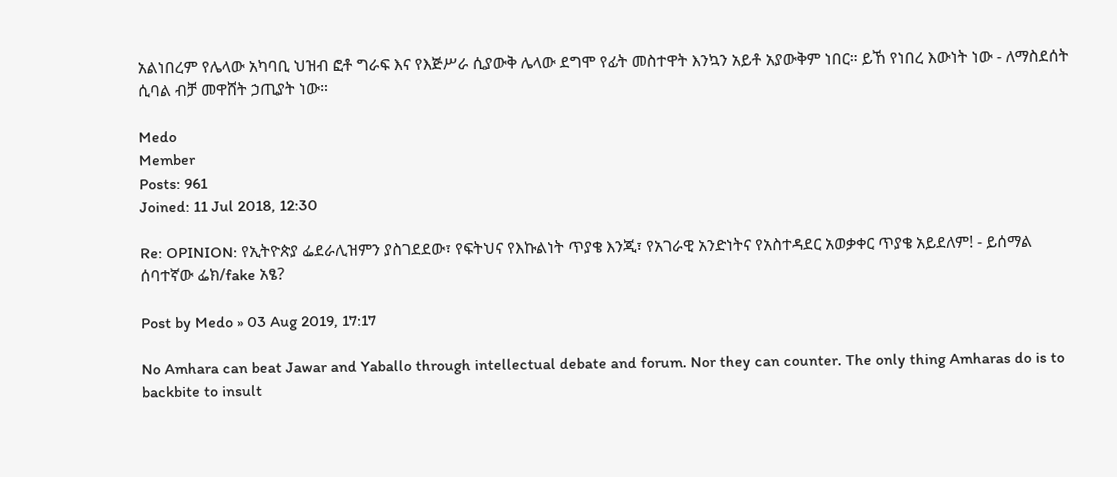አልነበረም የሌላው አካባቢ ህዝብ ፎቶ ግራፍ እና የእጅሥራ ሲያውቅ ሌላው ደግሞ የፊት መስተዋት እንኳን አይቶ አያውቅም ነበር። ይኸ የነበረ እውነት ነው - ለማስደሰት ሲባል ብቻ መዋሸት ኃጢያት ነው።

Medo
Member
Posts: 961
Joined: 11 Jul 2018, 12:30

Re: OPINION: የኢትዮጵያ ፌደራሊዝምን ያስገደደው፣ የፍትህና የእኩልነት ጥያቄ እንጂ፣ የአገራዊ አንድነትና የአስተዳደር አወቃቀር ጥያቄ አይደለም! - ይሰማል ሰባተኛው ፌክ/fake አፄ?

Post by Medo » 03 Aug 2019, 17:17

No Amhara can beat Jawar and Yaballo through intellectual debate and forum. Nor they can counter. The only thing Amharas do is to backbite to insult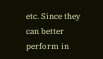etc. Since they can better perform in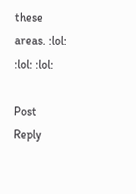these areas. :lol: :lol: :lol:

Post Reply